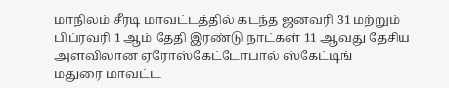மாநிலம் சீரடி மாவட்டத்தில் கடந்த ஜனவரி 31 மற்றும் பிப்ரவரி 1 ஆம் தேதி இரண்டு நாட்கள் 11 ஆவது தேசிய அளவிலான ஏரோஸ்கேட்டோபால் ஸ்கேட்டிங்
மதுரை மாவட்ட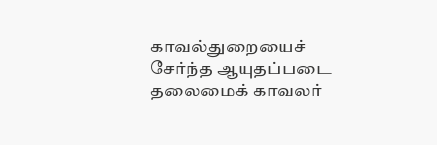காவல்துறையைச் சேர்ந்த ஆயுதப்படை தலைமைக் காவலர்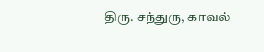திரு. சந்துரு, காவல்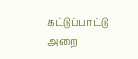கட்டுப்பாட்டு அறை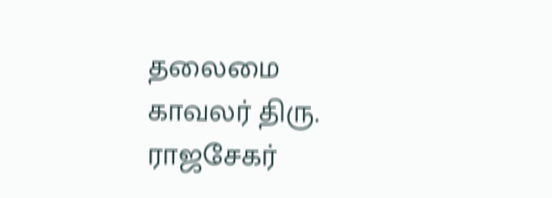தலைமை காவலர் திரு. ராஜசேகர்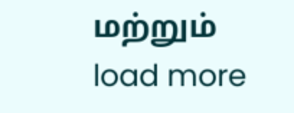மற்றும்
load more